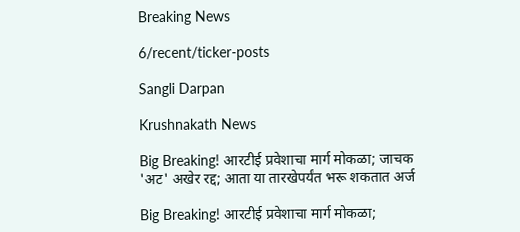Breaking News

6/recent/ticker-posts

Sangli Darpan

Krushnakath News

Big Breaking! आरटीई प्रवेशाचा मार्ग मोकळा; जाचक 'अट' अखेर रद्द; आता या तारखेपर्यंत भरू शकतात अर्ज

Big Breaking! आरटीई प्रवेशाचा मार्ग मोकळा;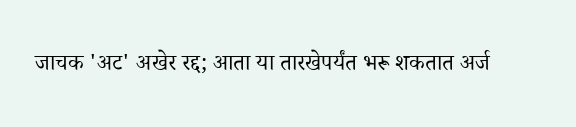जाचक 'अट' अखेर रद्द; आता या तारखेपर्यंत भरू शकतात अर्ज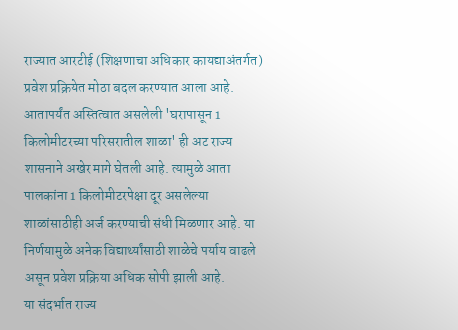राज्यात आरटीई (शिक्षणाचा अधिकार कायद्याअंतर्गत) प्रवेश प्रक्रियेत मोठा बदल करण्यात आला आहे. आतापर्यंत अस्तित्वात असलेली 'घरापासून 1 किलोमीटरच्या परिसरातील शाळा' ही अट राज्य शासनाने अखेर मागे घेतली आहे. त्यामुळे आता पालकांना 1 किलोमीटरपेक्षा दूर असलेल्या शाळांसाठीही अर्ज करण्याची संधी मिळणार आहे. या निर्णयामुळे अनेक विद्यार्थ्यांसाठी शाळेचे पर्याय वाढले असून प्रवेश प्रक्रिया अधिक सोपी झाली आहे.
या संदर्भात राज्य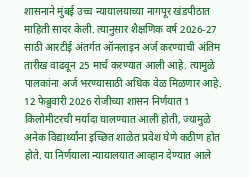शासनाने मुंबई उच्च न्यायालयाच्या नागपूर खंडपीठात माहिती सादर केली. त्यानुसार शैक्षणिक वर्ष 2026-27 साठी आरटीई अंतर्गत ऑनलाइन अर्ज करण्याची अंतिम तारीख वाढवून 25 मार्च करण्यात आली आहे. त्यामुळे पालकांना अर्ज भरण्यासाठी अधिक वेळ मिळणार आहे.
12 फेब्रुवारी 2026 रोजीच्या शासन निर्णयात 1 किलोमीटरची मर्यादा घालण्यात आली होती, ज्यामुळे अनेक विद्यार्थ्यांना इच्छित शाळेत प्रवेश घेणे कठीण होत होते. या निर्णयाला न्यायालयात आव्हान देण्यात आले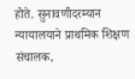होते. सुनावणीदरम्यान न्यायालयाने प्राथमिक शिक्षण संचालक,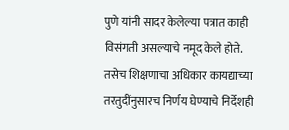पुणे यांनी सादर केलेल्या पत्रात काही विसंगती असल्याचे नमूद केले होते.
तसेच शिक्षणाचा अधिकार कायद्याच्या तरतुदींनुसारच निर्णय घेण्याचे निर्देशही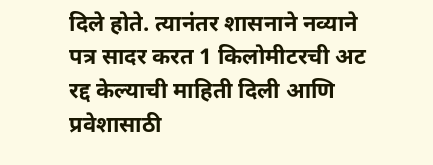दिले होते. त्यानंतर शासनाने नव्याने पत्र सादर करत 1 किलोमीटरची अट रद्द केल्याची माहिती दिली आणि प्रवेशासाठी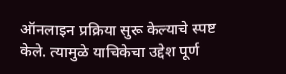ऑनलाइन प्रक्रिया सुरू केल्याचे स्पष्ट केले. त्यामुळे याचिकेचा उद्देश पूर्ण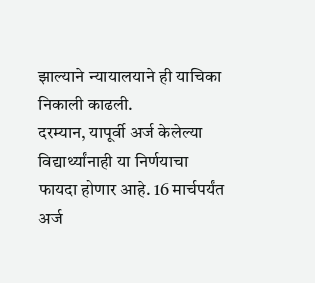झाल्याने न्यायालयाने ही याचिका निकाली काढली.
दरम्यान, यापूर्वी अर्ज केलेल्या विद्यार्थ्यांनाही या निर्णयाचा फायदा होणार आहे. 16 मार्चपर्यंत अर्ज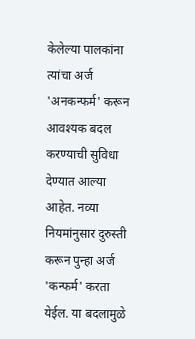केलेल्या पालकांना त्यांचा अर्ज 'अनकन्फर्म' करून आवश्यक बदल करण्याची सुविधा देण्यात आल्या आहेत. नव्या नियमांनुसार दुरुस्ती करून पुन्हा अर्ज 'कन्फर्म' करता येईल. या बदलामुळे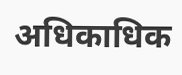अधिकाधिक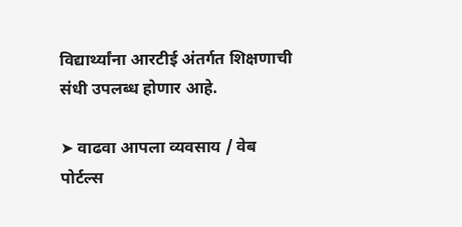विद्यार्थ्यांना आरटीई अंतर्गत शिक्षणाची संधी उपलब्ध होणार आहे.

➤ वाढवा आपला व्यवसाय / वेब पोर्टल्स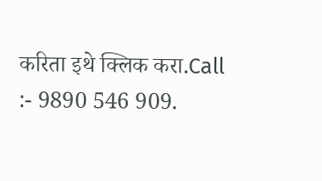करिता इथे क्लिक करा.Call :- 9890 546 909.